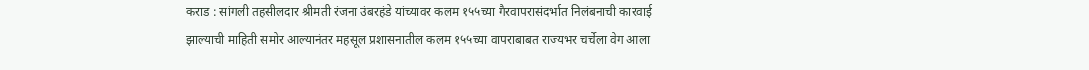कराड : सांगली तहसीलदार श्रीमती रंजना उंबरहंडे यांच्यावर कलम १५५च्या गैरवापरासंदर्भात निलंबनाची कारवाई झाल्याची माहिती समोर आल्यानंतर महसूल प्रशासनातील कलम १५५च्या वापराबाबत राज्यभर चर्चेला वेग आला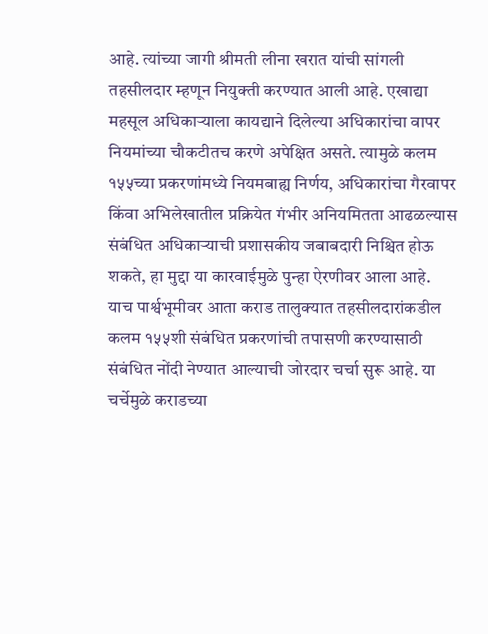आहे. त्यांच्या जागी श्रीमती लीना खरात यांची सांगली तहसीलदार म्हणून नियुक्ती करण्यात आली आहे. एखाद्या महसूल अधिकाऱ्याला कायद्याने दिलेल्या अधिकारांचा वापर नियमांच्या चौकटीतच करणे अपेक्षित असते. त्यामुळे कलम १५५च्या प्रकरणांमध्ये नियमबाह्य निर्णय, अधिकारांचा गैरवापर किंवा अभिलेखातील प्रक्रियेत गंभीर अनियमितता आढळल्यास संबंधित अधिकाऱ्याची प्रशासकीय जबाबदारी निश्चित होऊ शकते, हा मुद्दा या कारवाईमुळे पुन्हा ऐरणीवर आला आहे.
याच पार्श्वभूमीवर आता कराड तालुक्यात तहसीलदारांकडील कलम १५५शी संबंधित प्रकरणांची तपासणी करण्यासाठी संबंधित नोंदी नेण्यात आल्याची जोरदार चर्चा सुरू आहे. या चर्चेमुळे कराडच्या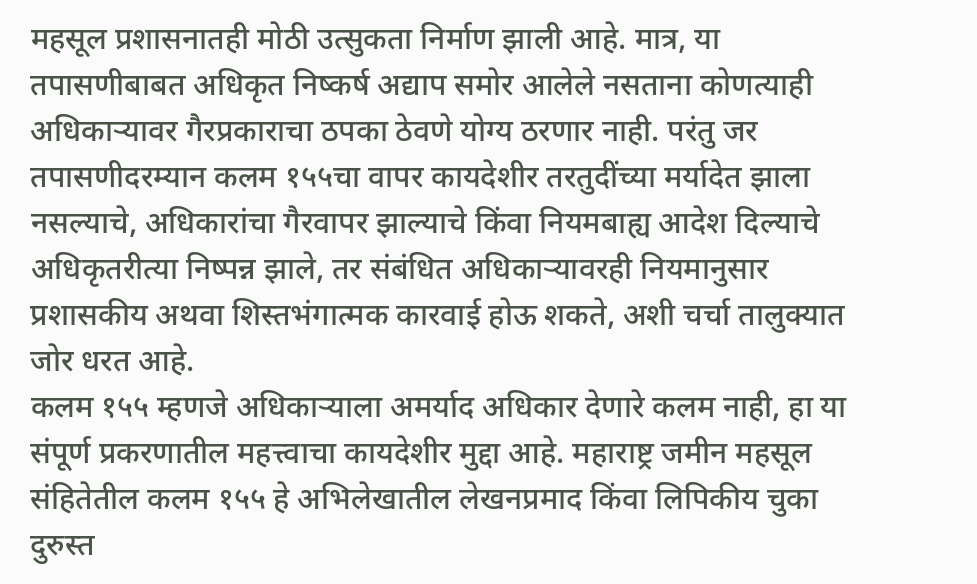महसूल प्रशासनातही मोठी उत्सुकता निर्माण झाली आहे. मात्र, या तपासणीबाबत अधिकृत निष्कर्ष अद्याप समोर आलेले नसताना कोणत्याही अधिकाऱ्यावर गैरप्रकाराचा ठपका ठेवणे योग्य ठरणार नाही. परंतु जर तपासणीदरम्यान कलम १५५चा वापर कायदेशीर तरतुदींच्या मर्यादेत झाला नसल्याचे, अधिकारांचा गैरवापर झाल्याचे किंवा नियमबाह्य आदेश दिल्याचे अधिकृतरीत्या निष्पन्न झाले, तर संबंधित अधिकाऱ्यावरही नियमानुसार प्रशासकीय अथवा शिस्तभंगात्मक कारवाई होऊ शकते, अशी चर्चा तालुक्यात जोर धरत आहे.
कलम १५५ म्हणजे अधिकाऱ्याला अमर्याद अधिकार देणारे कलम नाही, हा या संपूर्ण प्रकरणातील महत्त्वाचा कायदेशीर मुद्दा आहे. महाराष्ट्र जमीन महसूल संहितेतील कलम १५५ हे अभिलेखातील लेखनप्रमाद किंवा लिपिकीय चुका दुरुस्त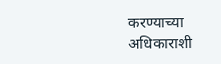करण्याच्या अधिकाराशी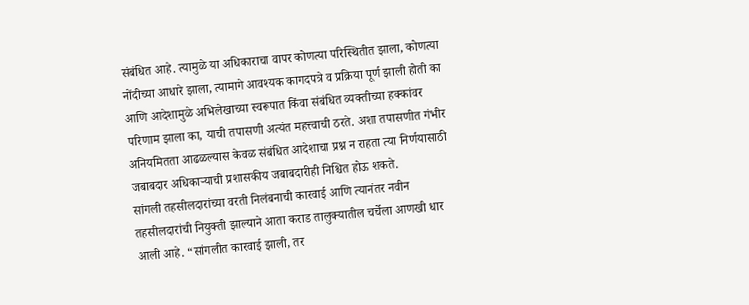संबंधित आहे. त्यामुळे या अधिकाराचा वापर कोणत्या परिस्थितीत झाला, कोणत्या नोंदीच्या आधारे झाला, त्यामागे आवश्यक कागदपत्रे व प्रक्रिया पूर्ण झाली होती का आणि आदेशामुळे अभिलेखाच्या स्वरूपात किंवा संबंधित व्यक्तीच्या हक्कांवर परिणाम झाला का, याची तपासणी अत्यंत महत्त्वाची ठरते. अशा तपासणीत गंभीर अनियमितता आढळल्यास केवळ संबंधित आदेशाचा प्रश्न न राहता त्या निर्णयासाठी जबाबदार अधिकाऱ्याची प्रशासकीय जबाबदारीही निश्चित होऊ शकते.
सांगली तहसीलदारांच्या वरती निलंबनाची कारवाई आणि त्यानंतर नवीन तहसीलदारांची नियुक्ती झाल्याने आता कराड तालुक्यातील चर्चेला आणखी धार आली आहे. “सांगलीत कारवाई झाली, तर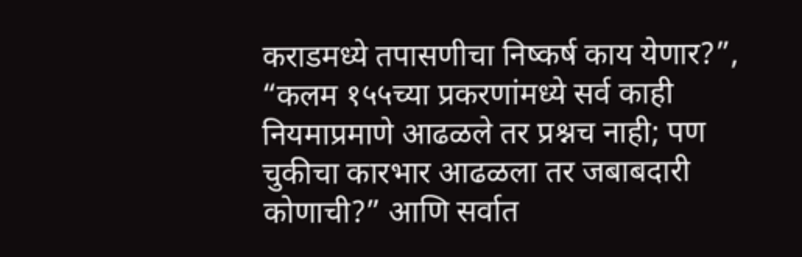कराडमध्ये तपासणीचा निष्कर्ष काय येणार?”, “कलम १५५च्या प्रकरणांमध्ये सर्व काही नियमाप्रमाणे आढळले तर प्रश्नच नाही; पण चुकीचा कारभार आढळला तर जबाबदारी कोणाची?” आणि सर्वात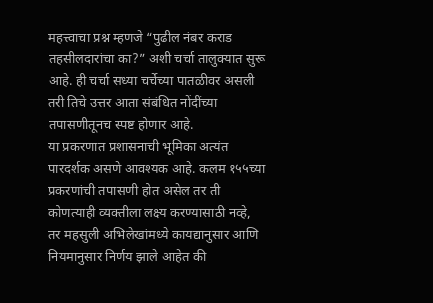महत्त्वाचा प्रश्न म्हणजे “पुढील नंबर कराड तहसीलदारांचा का?” अशी चर्चा तालुक्यात सुरू आहे. ही चर्चा सध्या चर्चेच्या पातळीवर असली तरी तिचे उत्तर आता संबंधित नोंदींच्या तपासणीतूनच स्पष्ट होणार आहे.
या प्रकरणात प्रशासनाची भूमिका अत्यंत पारदर्शक असणे आवश्यक आहे. कलम १५५च्या प्रकरणांची तपासणी होत असेल तर ती कोणत्याही व्यक्तीला लक्ष्य करण्यासाठी नव्हे, तर महसुली अभिलेखांमध्ये कायद्यानुसार आणि नियमानुसार निर्णय झाले आहेत की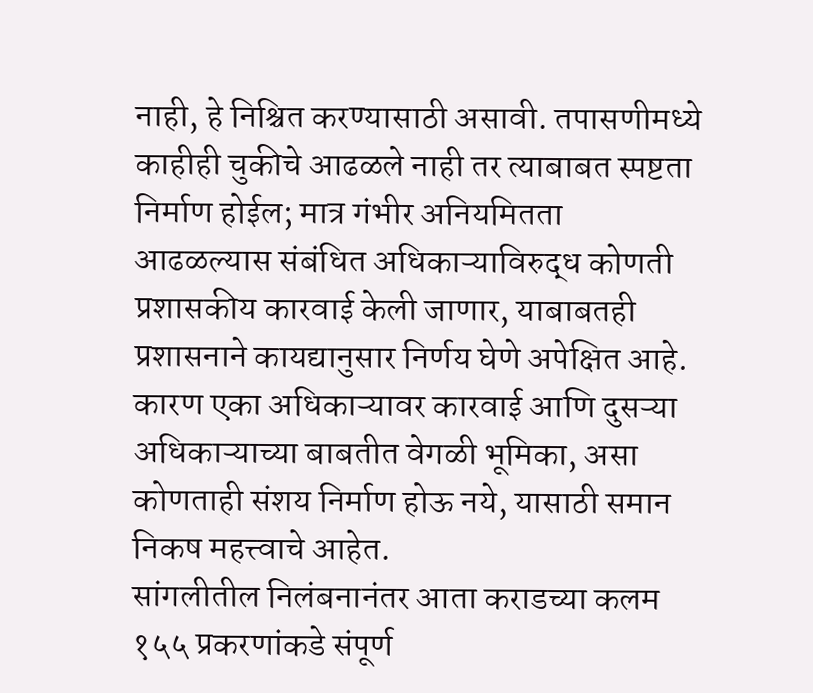नाही, हे निश्चित करण्यासाठी असावी. तपासणीमध्ये काहीही चुकीचे आढळले नाही तर त्याबाबत स्पष्टता निर्माण होईल; मात्र गंभीर अनियमितता आढळल्यास संबंधित अधिकाऱ्याविरुद्ध कोणती प्रशासकीय कारवाई केली जाणार, याबाबतही प्रशासनाने कायद्यानुसार निर्णय घेणे अपेक्षित आहे. कारण एका अधिकाऱ्यावर कारवाई आणि दुसऱ्या अधिकाऱ्याच्या बाबतीत वेगळी भूमिका, असा कोणताही संशय निर्माण होऊ नये, यासाठी समान निकष महत्त्वाचे आहेत.
सांगलीतील निलंबनानंतर आता कराडच्या कलम १५५ प्रकरणांकडे संपूर्ण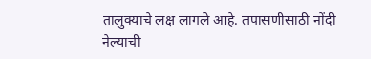तालुक्याचे लक्ष लागले आहे. तपासणीसाठी नोंदी नेल्याची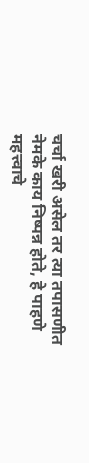चर्चा खरी असेल तर त्या तपासणीत नेमके काय निष्पन्न होते, हे पाहणे महत्त्वाचे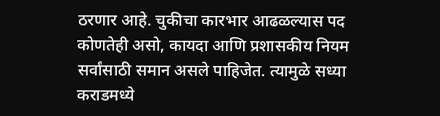ठरणार आहे. चुकीचा कारभार आढळल्यास पद कोणतेही असो, कायदा आणि प्रशासकीय नियम सर्वांसाठी समान असले पाहिजेत. त्यामुळे सध्या कराडमध्ये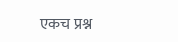एकच प्रश्न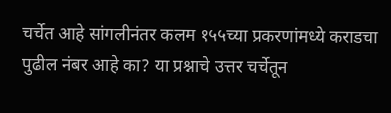चर्चेत आहे सांगलीनंतर कलम १५५च्या प्रकरणांमध्ये कराडचा पुढील नंबर आहे का? या प्रश्नाचे उत्तर चर्चेतून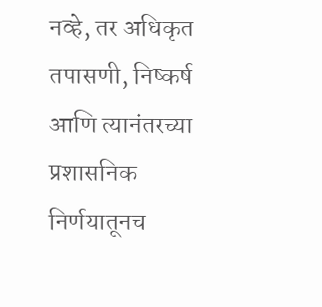नव्हे, तर अधिकृत तपासणी, निष्कर्ष आणि त्यानंतरच्या प्रशासनिक निर्णयातूनच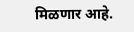मिळणार आहे.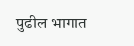पुढील भागात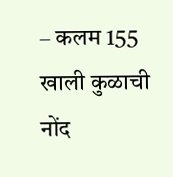– कलम 155 खाली कुळाची नोंद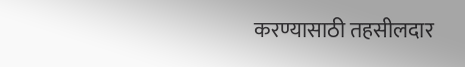करण्यासाठी तहसीलदार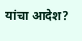यांचा आदेश?